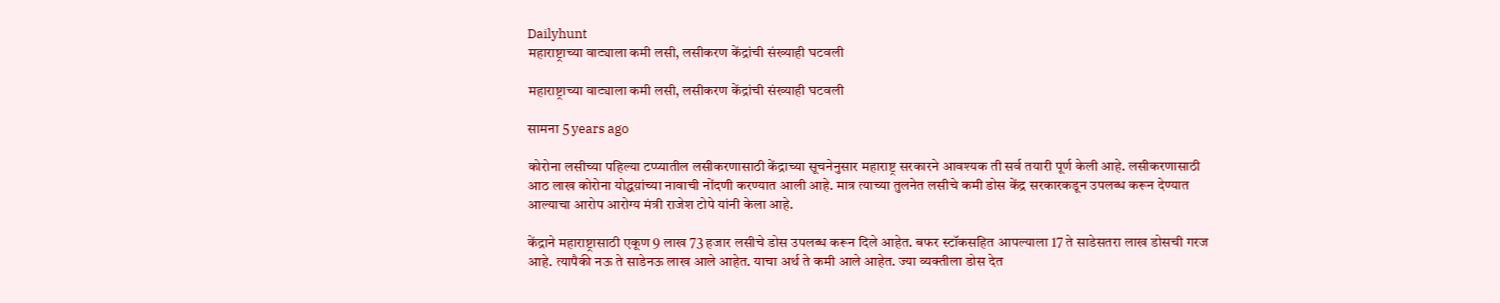Dailyhunt
महाराष्ट्राच्या वाट्याला कमी लसी, लसीकरण केंद्रांची संख्याही घटवली

महाराष्ट्राच्या वाट्याला कमी लसी, लसीकरण केंद्रांची संख्याही घटवली

सामना 5 years ago

कोरोना लसीच्या पहिल्या टप्प्यातील लसीकरणासाठी केंद्राच्या सूचनेनुसार महाराष्ट्र सरकारने आवश्यक ती सर्व तयारी पूर्ण केली आहे. लसीकरणासाठी आठ लाख कोरोना योद्धय़ांच्या नावाची नोंदणी करण्यात आली आहे. मात्र त्याच्या तुलनेत लसीचे कमी डोस केंद्र सरकारकडून उपलब्ध करून देण्यात आल्याचा आरोप आरोग्य मंत्री राजेश टोपे यांनी केला आहे.

केंद्राने महाराष्ट्रासाठी एकूण 9 लाख 73 हजार लसीचे डोस उपलब्ध करून दिले आहेत. बफर स्टॉकसहित आपल्याला 17 ते साडेसतरा लाख डोसची गरज आहे. त्यापैकी नऊ ते साडेनऊ लाख आले आहेत. याचा अर्थ ते कमी आले आहेत. ज्या व्यक्तीला डोस देत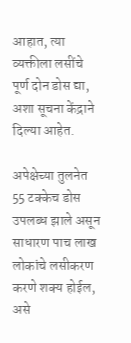आहात, त्या व्यक्तीला लसींचे पूर्ण दोन डोस द्या, अशा सूचना केंद्राने दिल्या आहेत.

अपेक्षेच्या तुलनेत 55 टक्केच डोस उपलब्ध झाले असून साधारण पाच लाख लोकांचे लसीकरण करणे शक्य होईल, असे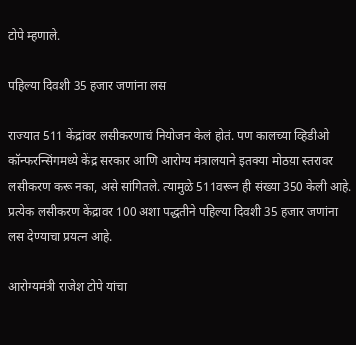टोपे म्हणाले.

पहिल्या दिवशी 35 हजार जणांना लस

राज्यात 511 केंद्रांवर लसीकरणाचं नियोजन केलं होतं. पण कालच्या व्हिडीओ कॉन्फरन्सिंगमध्ये केंद्र सरकार आणि आरोग्य मंत्रालयाने इतक्या मोठय़ा स्तरावर लसीकरण करू नका, असे सांगितले. त्यामुळे 511वरून ही संख्या 350 केली आहे. प्रत्येक लसीकरण केंद्रावर 100 अशा पद्धतीने पहिल्या दिवशी 35 हजार जणांना लस देण्याचा प्रयत्न आहे.

आरोग्यमंत्री राजेश टोपे यांचा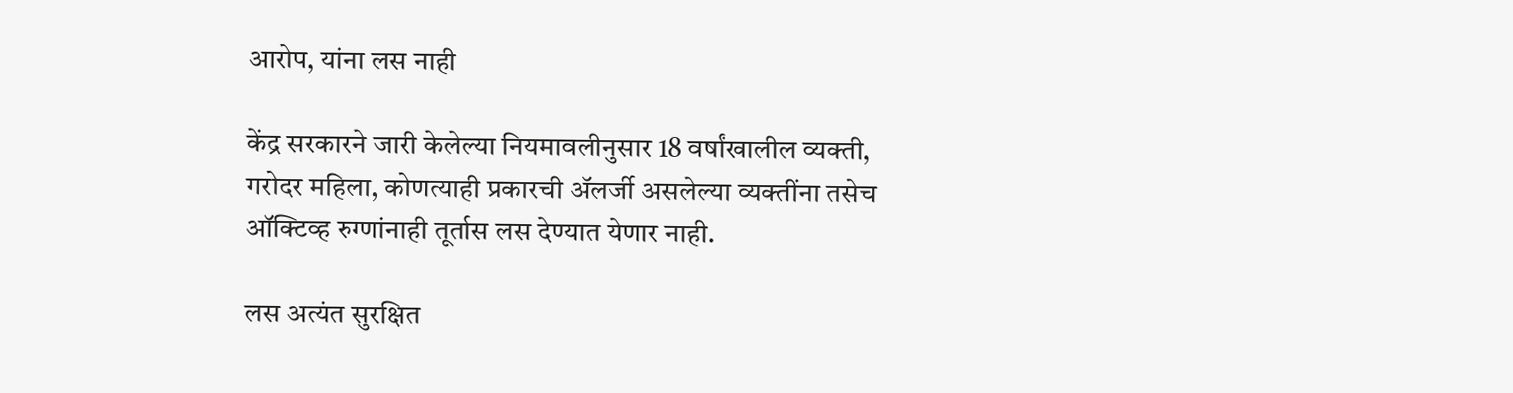आरोप, यांना लस नाही

केंद्र सरकारने जारी केलेल्या नियमावलीनुसार 18 वर्षांखालील व्यक्ती, गरोदर महिला, कोणत्याही प्रकारची ॲलर्जी असलेल्या व्यक्तींना तसेच ऑक्टिव्ह रुग्णांनाही तूर्तास लस देण्यात येणार नाही.

लस अत्यंत सुरक्षित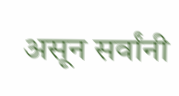असून सर्वांनी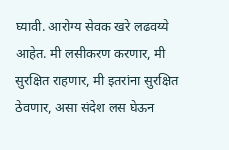घ्यावी. आरोग्य सेवक खरे लढवय्ये आहेत. मी लसीकरण करणार, मी सुरक्षित राहणार, मी इतरांना सुरक्षित ठेवणार, असा संदेश लस घेऊन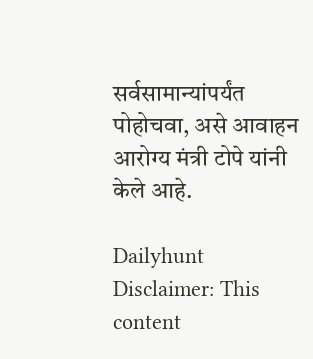सर्वसामान्यांपर्यंत पोहोचवा, असे आवाहन आरोग्य मंत्री टोपे यांनी केले आहे.

Dailyhunt
Disclaimer: This content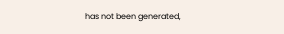has not been generated,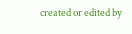created or edited by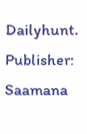Dailyhunt. Publisher: Saamana